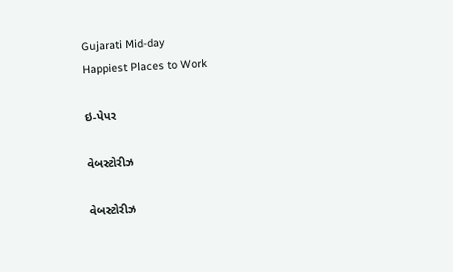Gujarati Mid-day
Happiest Places to Work

ઇ-પેપર

વેબસ્ટોરીઝ

વેબસ્ટોરીઝ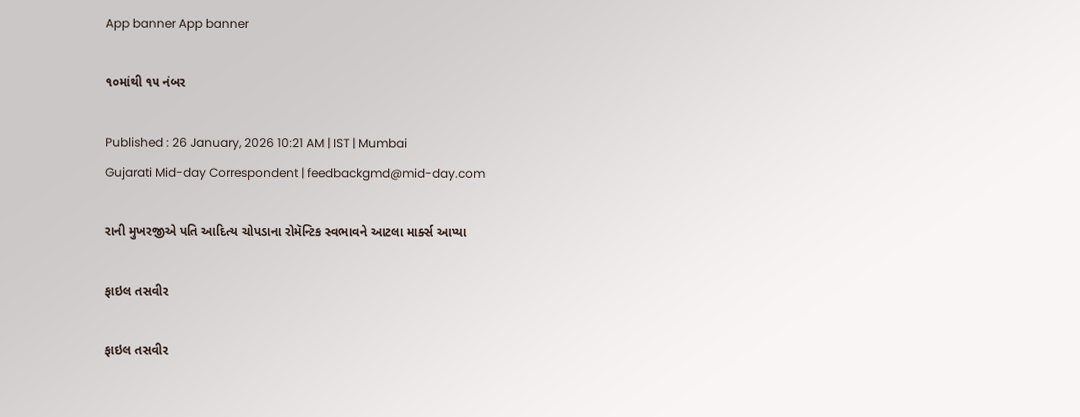App banner App banner

૧૦માંથી ૧૫ નંબર

Published : 26 January, 2026 10:21 AM | IST | Mumbai
Gujarati Mid-day Correspondent | feedbackgmd@mid-day.com

રાની મુખરજીએ પતિ આદિત્ય ચોપડાના રોમૅન્ટિક સ્વભાવને આટલા માર્ક્સ આપ્યા

ફાઇલ તસવીર

ફાઇલ તસવીર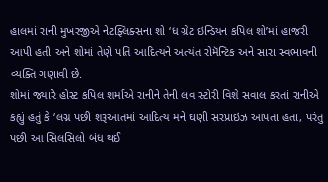હાલમાં રાની મુખરજીએ નેટફ્લિક્સના શો ‘ધ ગ્રેટ ઇન્ડિયન કપિલ શો’માં હાજરી આપી હતી અને શોમાં તેણે પતિ આદિત્યને અત્યંત રોમૅન્ટિક અને સારા સ્વભાવની વ્યક્તિ ગણાવી છે.
શોમાં જ્યારે હોસ્ટ કપિલ શર્માએ રાનીને તેની લવ સ્ટોરી વિશે સવાલ કરતાં રાનીએ કહ્યું હતું કે ‘લગ્ન પછી શરૂઆતમાં આદિત્ય મને ઘણી સરપ્રાઇઝ આપતા હતા, પરંતુ પછી આ સિલસિલો બંધ થઈ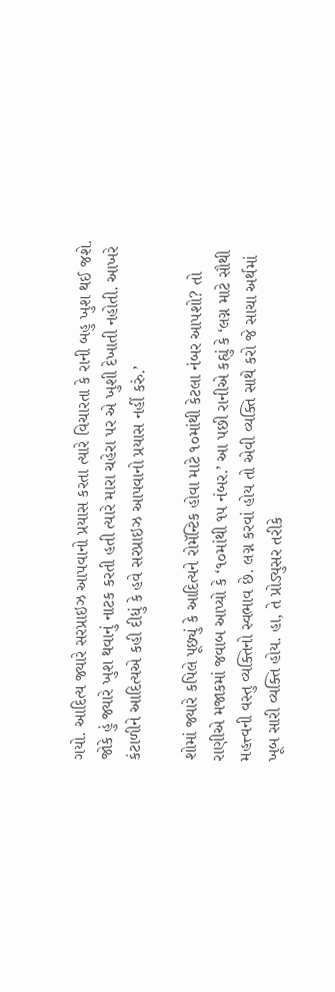ગયો. આદિત્ય જ્યારે સરપ્રાઇઝ આપવાનો પ્રયાસ કરતા ત્યારે વિચારતા કે રાની બહુ ખુશ થઈ જશે. જોકે હું જ્યારે ખુશ થવાનું નાટક કરતી હતી ત્યારે મારા ચહેરા પર એ ખુશી દેખાતી નહોતી. આખરે કંટાળીને આદિત્યએ કહી દીધું કે હવે સરપ્રાઇઝ આપવાનો પ્રયાસ નહીં કરું.’

શોમાં જ્યારે કપિલે પૂછ્યું કે આદિત્યને રોમૅન્ટિક હોવા માટે ૧૦માંથી કેટલા નંબર આપશો? તો રાણીએ મજાકમાં જવાબ આપ્યો કે ‘૧૦માંથી ૧૫ નંબર.’ આ પછી રાનીએ કહ્યું કે ‘લગ્ન માટે સૌથી મહત્ત્વની વસ્તુ વ્યક્તિનો સ્વભાવ છે. લગ્ન કરવાં હોય તો એવી વ્યક્તિ સાથે કરો જે સાચા અર્થમાં ખૂબ સારી વ્યક્તિ હોય. હા, તે પ્રોડ્યુસર તરીકે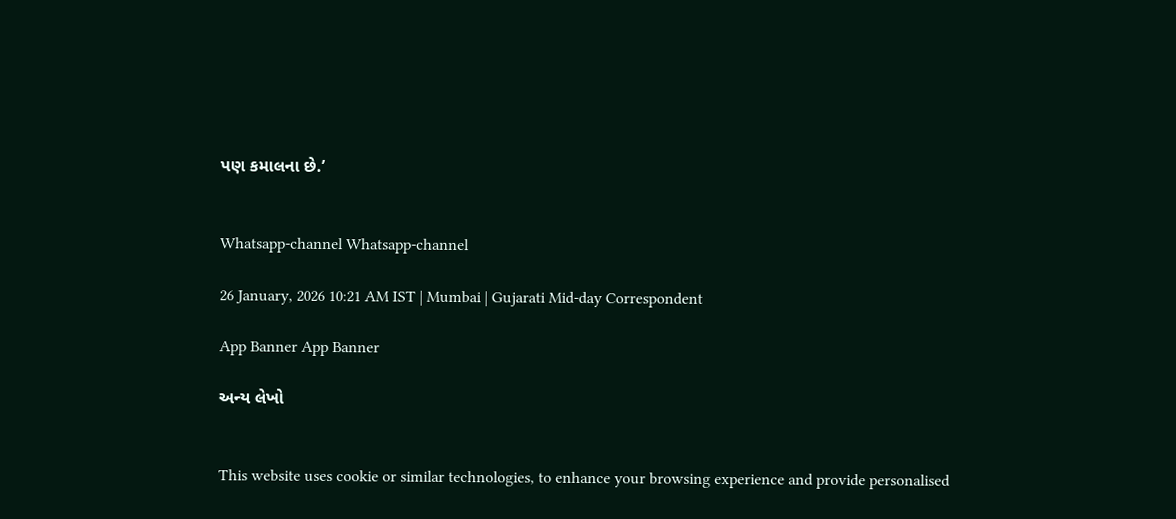પણ કમાલના છે.’


Whatsapp-channel Whatsapp-channel

26 January, 2026 10:21 AM IST | Mumbai | Gujarati Mid-day Correspondent

App Banner App Banner

અન્ય લેખો


This website uses cookie or similar technologies, to enhance your browsing experience and provide personalised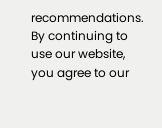recommendations. By continuing to use our website, you agree to our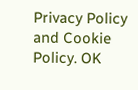Privacy Policy and Cookie Policy. OK